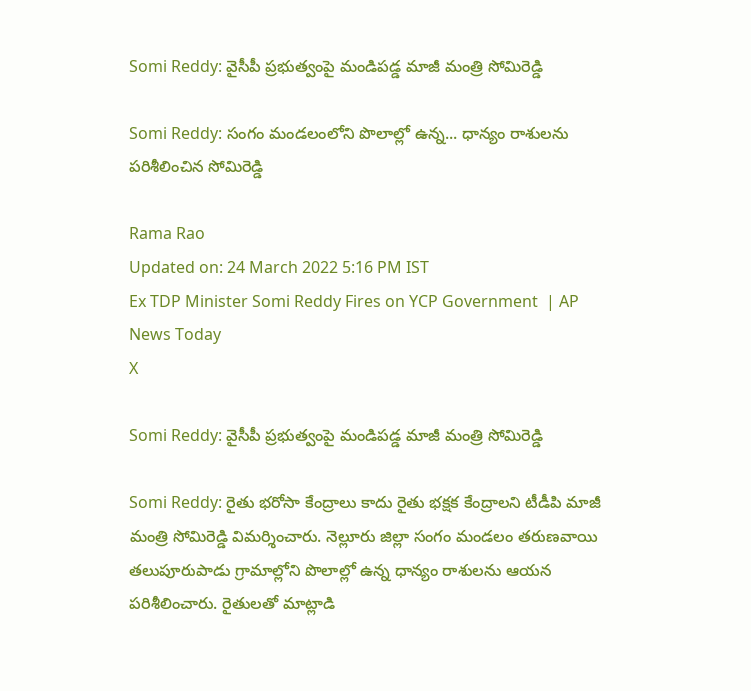Somi Reddy: వైసీపీ ప్రభుత్వంపై మండిపడ్డ మాజీ మంత్రి సోమిరెడ్డి

Somi Reddy: సంగం మండలంలోని పొలాల్లో ఉన్న... ధాన్యం రాశులను పరిశీలించిన సోమిరెడ్డి

Rama Rao
Updated on: 24 March 2022 5:16 PM IST
Ex TDP Minister Somi Reddy Fires on YCP Government  | AP News Today
X

Somi Reddy: వైసీపీ ప్రభుత్వంపై మండిపడ్డ మాజీ మంత్రి సోమిరెడ్డి

Somi Reddy: రైతు భరోసా కేంద్రాలు కాదు రైతు భక్షక కేంద్రాలని టీడీపి మాజీ మంత్రి సోమిరెడ్డి విమర్శించారు. నెల్లూరు జిల్లా సంగం మండలం తరుణవాయి తలుపూరుపాడు గ్రామాల్లోని పొలాల్లో ఉన్న ధాన్యం రాశులను ఆయన పరిశీలించారు. రైతులతో మాట్లాడి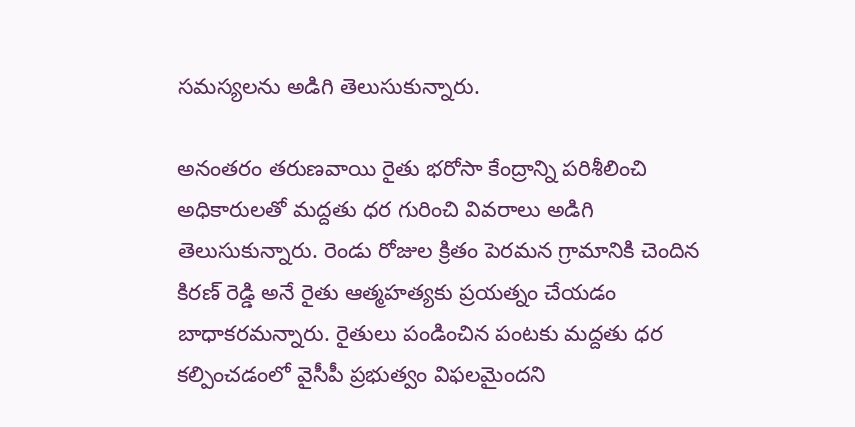సమస్యలను అడిగి తెలుసుకున్నారు‌‌.

అనంతరం తరుణవాయి రైతు భరోసా కేంద్రాన్ని పరిశీలించి అధికారులతో మద్దతు ధర గురించి వివరాలు అడిగి తెలుసుకున్నారు. రెండు రోజుల క్రితం పెరమన గ్రామానికి చెందిన కిరణ్ రెడ్డి అనే రైతు ఆత్మహత్యకు ప్రయత్నం చేయడం బాధాకరమన్నారు. రైతులు పండించిన పంటకు మద్దతు ధర కల్పించడంలో వైసీపీ ప్రభుత్వం విఫలమైందని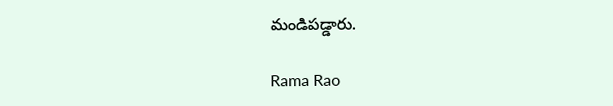మండిపడ్డారు.

Rama Rao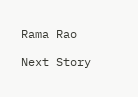Rama Rao

Next Story